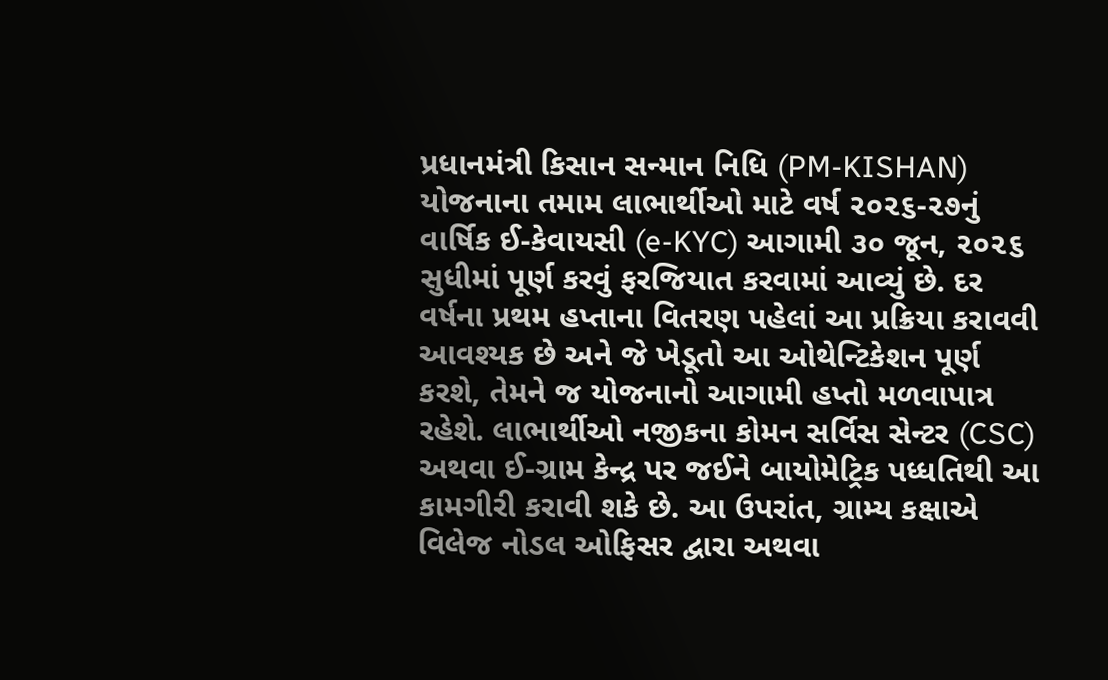પ્રધાનમંત્રી કિસાન સન્માન નિધિ (PM-KISHAN) યોજનાના તમામ લાભાર્થીઓ માટે વર્ષ ૨૦૨૬-૨૭નું વાર્ષિક ઈ-કેવાયસી (e-KYC) આગામી ૩૦ જૂન, ૨૦૨૬ સુધીમાં પૂર્ણ કરવું ફરજિયાત કરવામાં આવ્યું છે. દર વર્ષના પ્રથમ હપ્તાના વિતરણ પહેલાં આ પ્રક્રિયા કરાવવી આવશ્યક છે અને જે ખેડૂતો આ ઓથેન્ટિકેશન પૂર્ણ કરશે, તેમને જ યોજનાનો આગામી હપ્તો મળવાપાત્ર રહેશે. લાભાર્થીઓ નજીકના કોમન સર્વિસ સેન્ટર (CSC) અથવા ઈ-ગ્રામ કેન્દ્ર પર જઈને બાયોમેટ્રિક પધ્ધતિથી આ કામગીરી કરાવી શકે છે. આ ઉપરાંત, ગ્રામ્ય કક્ષાએ વિલેજ નોડલ ઓફિસર દ્વારા અથવા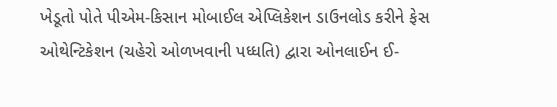ખેડૂતો પોતે પીએમ-કિસાન મોબાઈલ એપ્લિકેશન ડાઉનલોડ કરીને ફેસ ઓથેન્ટિકેશન (ચહેરો ઓળખવાની પધ્ધતિ) દ્વારા ઓનલાઈન ઈ-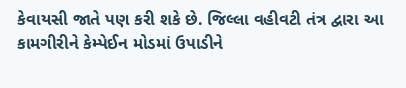કેવાયસી જાતે પણ કરી શકે છે. જિલ્લા વહીવટી તંત્ર દ્વારા આ કામગીરીને કેમ્પેઈન મોડમાં ઉપાડીને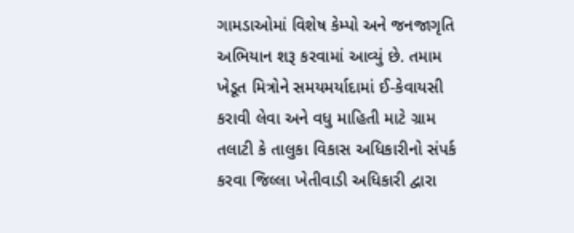ગામડાઓમાં વિશેષ કેમ્પો અને જનજાગૃતિ અભિયાન શરૂ કરવામાં આવ્યું છે. તમામ ખેડૂત મિત્રોને સમયમર્યાદામાં ઈ-કેવાયસી કરાવી લેવા અને વધુ માહિતી માટે ગ્રામ તલાટી કે તાલુકા વિકાસ અધિકારીનો સંપર્ક કરવા જિલ્લા ખેતીવાડી અધિકારી દ્વારા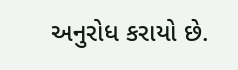અનુરોધ કરાયો છે.